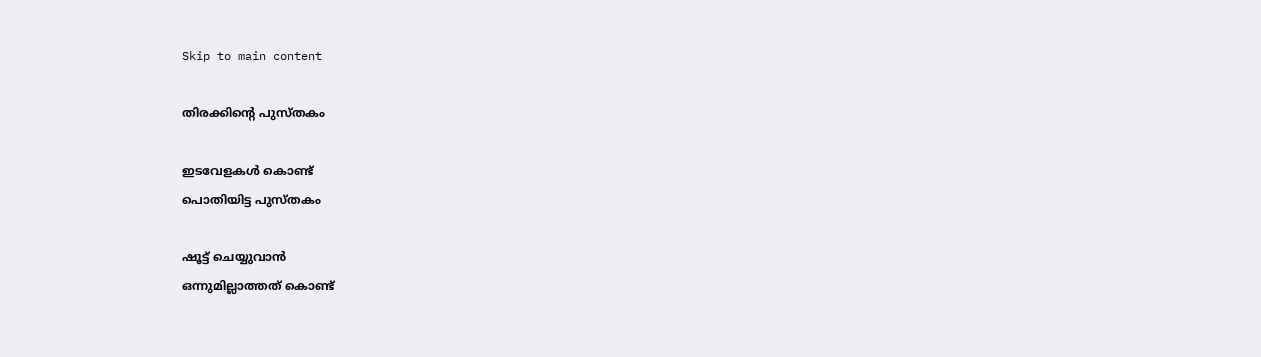Skip to main content

തിരക്കിന്റെ പുസ്തകം

ഇടവേളകൾ കൊണ്ട്
പൊതിയിട്ട പുസ്തകം

ഷൂട്ട് ചെയ്യുവാൻ
ഒന്നുമില്ലാത്തത് കൊണ്ട്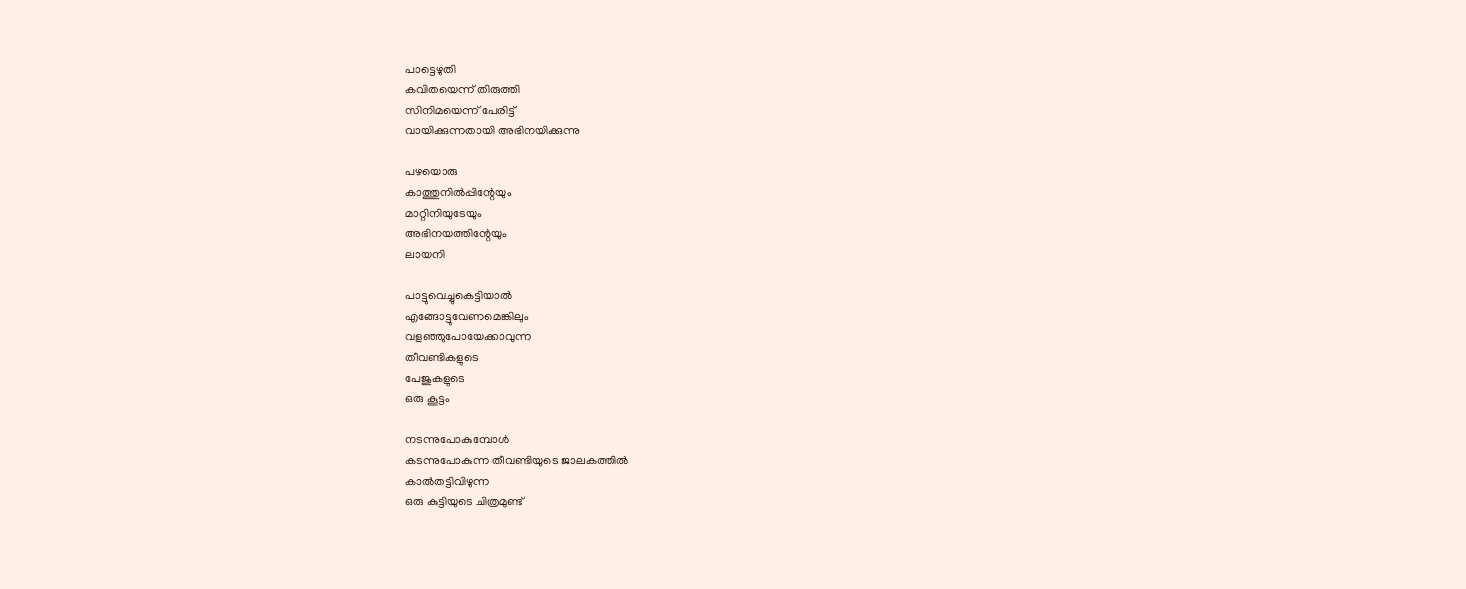പാട്ടെഴുതി
കവിതയെന്ന് തിരുത്തി
സിനിമയെന്ന് പേരിട്ട്
വായിക്കുന്നതായി അഭിനയിക്കുന്നു

പഴയൊരു
കാത്തുനിൽപ്പിന്റേയും
മാറ്റിനിയുടേയും
അഭിനയത്തിന്റേയും
ലായനി

പാട്ടുവെച്ചുകെട്ടിയാൽ
എങ്ങോട്ടുവേണമെങ്കിലും
വളഞ്ഞുപോയേക്കാവുന്ന
തീവണ്ടികളുടെ
പേജുകളുടെ
ഒരു കൂട്ടം

നടന്നുപോകുമ്പോൾ
കടന്നുപോകുന്ന തീവണ്ടിയുടെ ജാലകത്തിൽ
കാൽതട്ടിവിഴുന്ന
ഒരു കുട്ടിയുടെ ചിത്രമുണ്ട്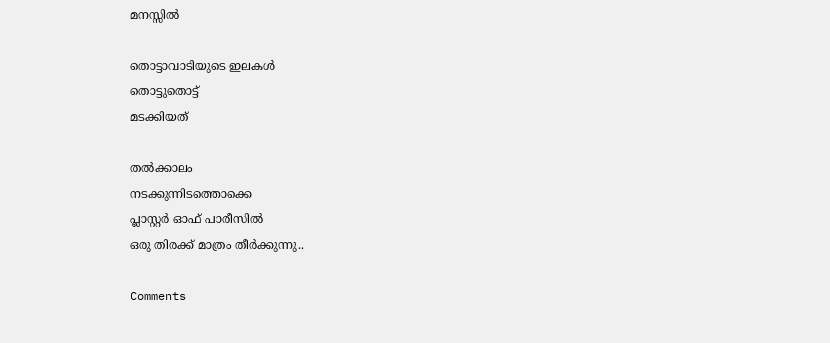മനസ്സിൽ

തൊട്ടാവാടിയുടെ ഇലകൾ
തൊട്ടുതൊട്ട്
മടക്കിയത്

തൽക്കാലം
നടക്കുന്നിടത്തൊക്കെ
പ്ലാസ്റ്റർ ഓഫ് പാരീസിൽ
ഒരു തിരക്ക് മാത്രം തീർക്കുന്നു..

Comments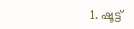1. ഷൂട്ട്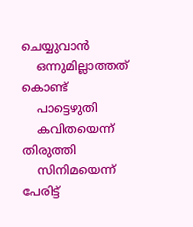ചെയ്യുവാൻ
    ഒന്നുമില്ലാത്തത് കൊണ്ട്
    പാട്ടെഴുതി
    കവിതയെന്ന് തിരുത്തി
    സിനിമയെന്ന് പേരിട്ട്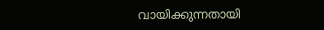വായിക്കുന്നതായി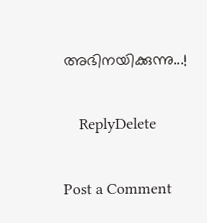അഭിനയിക്കുന്നു...!

    ReplyDelete

Post a Comment